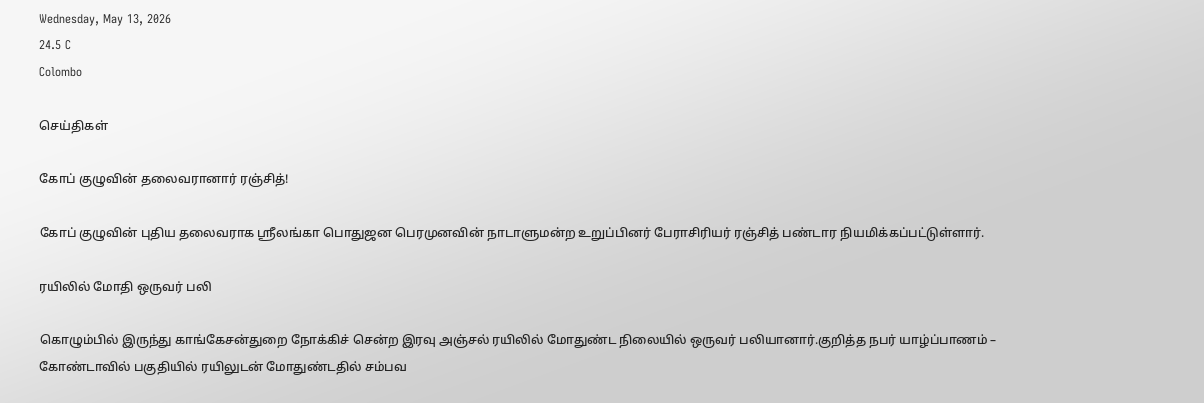Wednesday, May 13, 2026
24.5 C
Colombo

செய்திகள்

கோப் குழுவின் தலைவரானார் ரஞ்சித்!

கோப் குழுவின் புதிய தலைவராக ஸ்ரீலங்கா பொதுஜன பெரமுனவின் நாடாளுமன்ற உறுப்பினர் பேராசிரியர் ரஞ்சித் பண்டார நியமிக்கப்பட்டுள்ளார்.

ரயிலில் மோதி ஒருவர் பலி

கொழும்பில் இருந்து காங்கேசன்துறை நோக்கிச் சென்ற இரவு அஞ்சல் ரயிலில் மோதுண்ட நிலையில் ஒருவர் பலியானார்.குறித்த நபர் யாழ்ப்பாணம் – கோண்டாவில் பகுதியில் ரயிலுடன் மோதுண்டதில் சம்பவ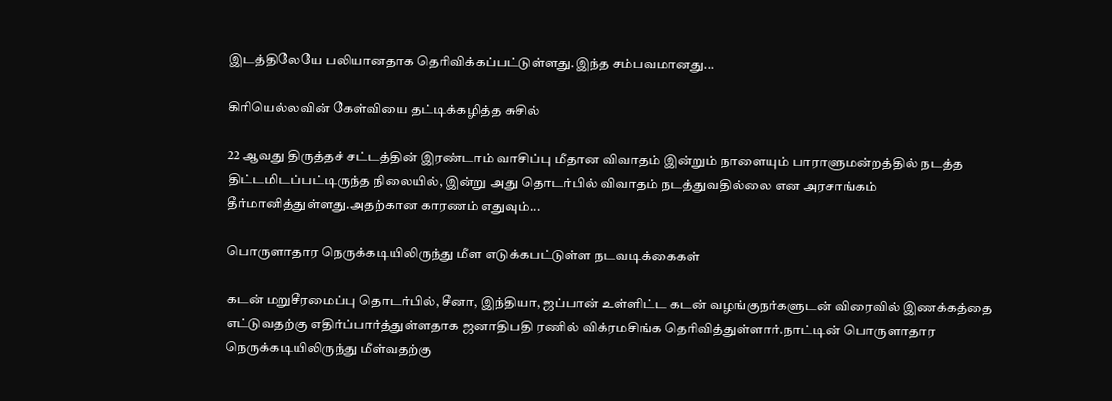இடத்திலேயே பலியானதாக தெரிவிக்கப்பட்டுள்ளது.இந்த சம்பவமானது...

கிரியெல்லவின் கேள்வியை தட்டிக்கழித்த சுசில்

22 ஆவது திருத்தச் சட்டத்தின் இரண்டாம் வாசிப்பு மீதான விவாதம் இன்றும் நாளையும் பாராளுமன்றத்தில் நடத்த திட்டமிடப்பட்டிருந்த நிலையில், இன்று அது தொடர்பில் விவாதம் நடத்துவதில்லை என அரசாங்கம் தீர்மானித்துள்ளது.அதற்கான காரணம் எதுவும்...

பொருளாதார நெருக்கடியிலிருந்து மீள எடுக்கபட்டுள்ள நடவடிக்கைகள்

கடன் மறுசீரமைப்பு தொடர்பில், சீனா, இந்தியா, ஜப்பான் உள்ளிட்ட கடன் வழங்குநர்களுடன் விரைவில் இணக்கத்தை எட்டுவதற்கு எதிர்ப்பார்த்துள்ளதாக ஜனாதிபதி ரணில் விக்ரமசிங்க தெரிவித்துள்ளார்.நாட்டின் பொருளாதார நெருக்கடியிலிருந்து மீள்வதற்கு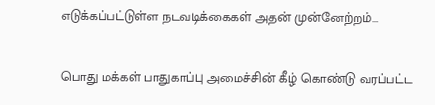எடுக்கப்பட்டுள்ள நடவடிக்கைகள் அதன் முன்னேற்றம்...

பொது மக்கள் பாதுகாப்பு அமைச்சின் கீழ் கொண்டு வரப்பட்ட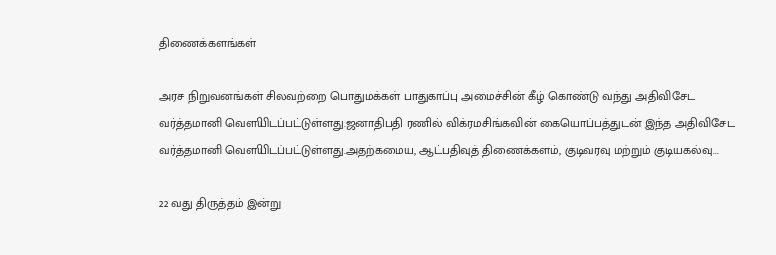திணைக்களங்கள்

அரச நிறுவனங்கள் சிலவற்றை பொதுமக்கள் பாதுகாப்பு அமைச்சின் கீழ் கொண்டு வந்து அதிவிசேட வர்த்தமானி வௌியிடப்பட்டுள்ளது.ஜனாதிபதி ரணில் விக்ரமசிங்கவின் கையொப்பத்துடன் இந்த அதிவிசேட வர்த்தமானி வௌியிடப்பட்டுள்ளது.அதற்கமைய, ஆட்பதிவுத் திணைக்களம், குடிவரவு மற்றும் குடியகல்வு...

22 வது திருத்தம் இன்று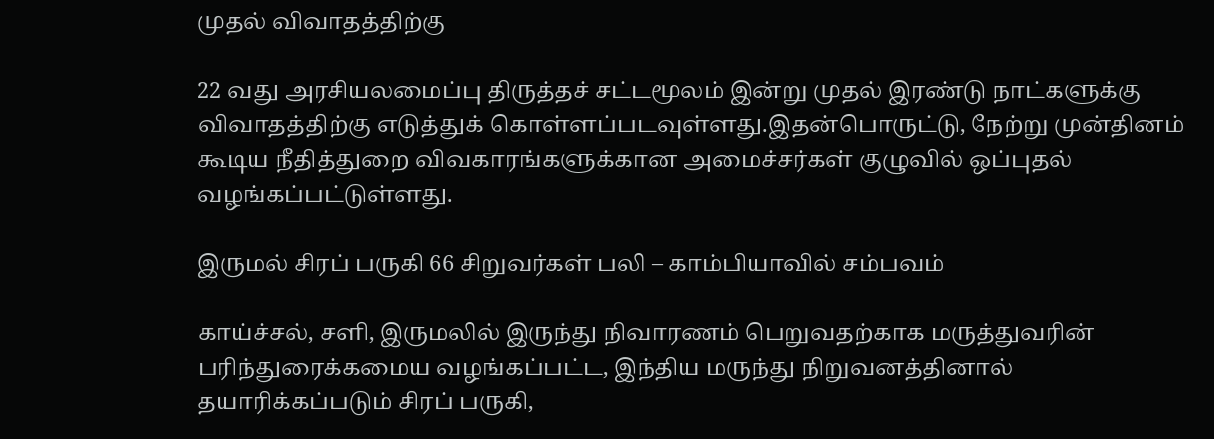முதல் விவாதத்திற்கு

22 வது அரசியலமைப்பு திருத்தச் சட்டமூலம் இன்று முதல் இரண்டு நாட்களுக்கு விவாதத்திற்கு எடுத்துக் கொள்ளப்படவுள்ளது.இதன்பொருட்டு, நேற்று முன்தினம் கூடிய நீதித்துறை விவகாரங்களுக்கான அமைச்சர்கள் குழுவில் ஒப்புதல் வழங்கப்பட்டுள்ளது.

இருமல் சிரப் பருகி 66 சிறுவர்கள் பலி – காம்பியாவில் சம்பவம்

காய்ச்சல், சளி, இருமலில் இருந்து நிவாரணம் பெறுவதற்காக மருத்துவரின் பரிந்துரைக்கமைய வழங்கப்பட்ட, இந்திய மருந்து நிறுவனத்தினால் தயாரிக்கப்படும் சிரப் பருகி,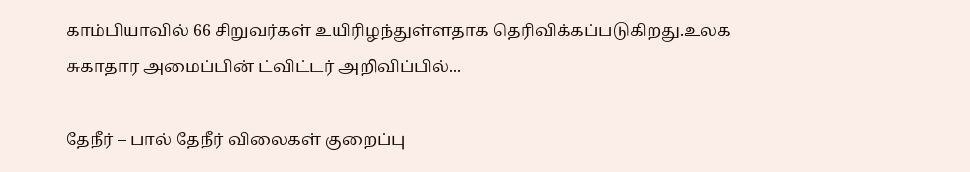காம்பியாவில் 66 சிறுவர்கள் உயிரிழந்துள்ளதாக தெரிவிக்கப்படுகிறது.உலக சுகாதார அமைப்பின் ட்விட்டர் அறிவிப்பில்...

தேநீர் – பால் தேநீர் விலைகள் குறைப்பு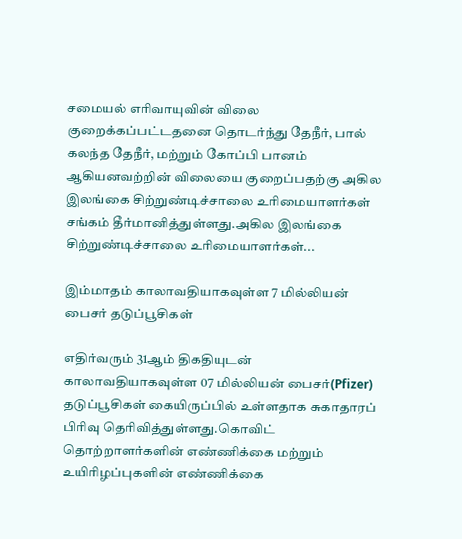சமையல் எரிவாயுவின் விலை குறைக்கப்பட்டதனை தொடர்ந்து தேநீர், பால் கலந்த தேநீர், மற்றும் கோப்பி பானம் ஆகியனவற்றின் விலையை குறைப்பதற்கு அகில இலங்கை சிற்றுண்டிச்சாலை உரிமையாளர்கள் சங்கம் தீர்மானித்துள்ளது.அகில இலங்கை சிற்றுண்டிச்சாலை உரிமையாளர்கள்...

இம்மாதம் காலாவதியாகவுள்ள 7 மில்லியன் பைசர் தடுப்பூசிகள்

எதிர்வரும் 31ஆம் திகதியுடன் காலாவதியாகவுள்ள 07 மில்லியன் பைசர்(Pfizer) தடுப்பூசிகள் கையிருப்பில் உள்ளதாக சுகாதாரப் பிரிவு தெரிவித்துள்ளது.கொவிட் தொற்றாளர்களின் எண்ணிக்கை மற்றும் உயிரிழப்புகளின் எண்ணிக்கை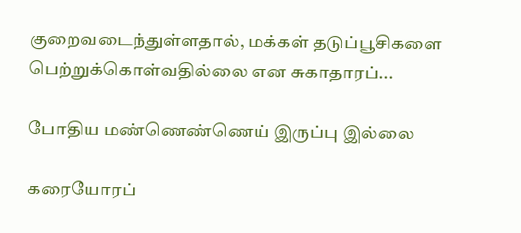குறைவடைந்துள்ளதால், மக்கள் தடுப்பூசிகளை பெற்றுக்கொள்வதில்லை என சுகாதாரப்...

போதிய மண்ணெண்ணெய் இருப்பு இல்லை

கரையோரப்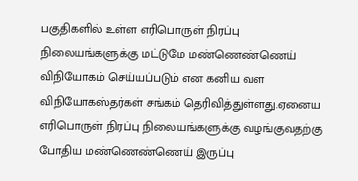பகுதிகளில் உள்ள எரிபொருள் நிரப்பு நிலையங்களுக்கு மட்டுமே மண்ணெண்ணெய் விநியோகம் செய்யப்படும் என கனிய வள விநியோகஸ்தர்கள் சங்கம் தெரிவித்துள்ளது.ஏனைய எரிபொருள் நிரப்பு நிலையங்களுக்கு வழங்குவதற்கு போதிய மண்ணெண்ணெய் இருப்பு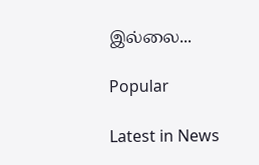இல்லை...

Popular

Latest in News